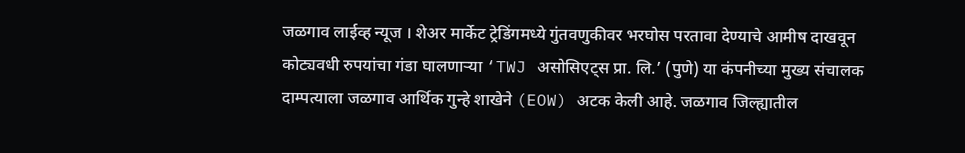जळगाव लाईव्ह न्यूज । शेअर मार्केट ट्रेडिंगमध्ये गुंतवणुकीवर भरघोस परतावा देण्याचे आमीष दाखवून कोट्यवधी रुपयांचा गंडा घालणाऱ्या ‘TWJ असोसिएट्स प्रा. लि.’ (पुणे) या कंपनीच्या मुख्य संचालक दाम्पत्याला जळगाव आर्थिक गुन्हे शाखेने (EOW) अटक केली आहे. जळगाव जिल्ह्यातील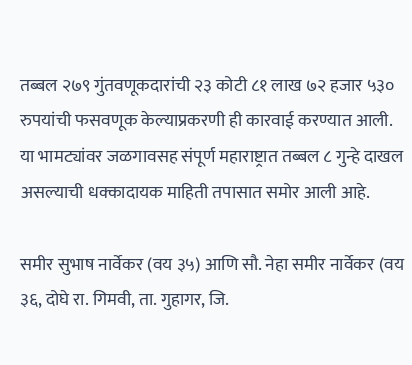तब्बल २७९ गुंतवणूकदारांची २३ कोटी ८१ लाख ७२ हजार ५३० रुपयांची फसवणूक केल्याप्रकरणी ही कारवाई करण्यात आली. या भामट्यांवर जळगावसह संपूर्ण महाराष्ट्रात तब्बल ८ गुन्हे दाखल असल्याची धक्कादायक माहिती तपासात समोर आली आहे.

समीर सुभाष नार्वेकर (वय ३५) आणि सौ. नेहा समीर नार्वेकर (वय ३६, दोघे रा. गिमवी, ता. गुहागर, जि.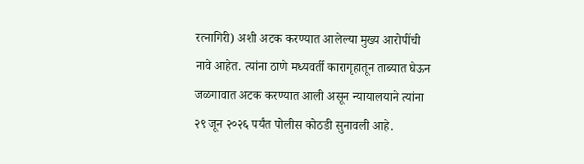रत्नागिरी) अशी अटक करण्यात आलेल्या मुख्य आरोपींची नावे आहेत. त्यांना ठाणे मध्यवर्ती कारागृहातून ताब्यात घेऊन जळगावात अटक करण्यात आली असून न्यायालयाने त्यांना २९ जून २०२६ पर्यंत पोलीस कोठडी सुनावली आहे.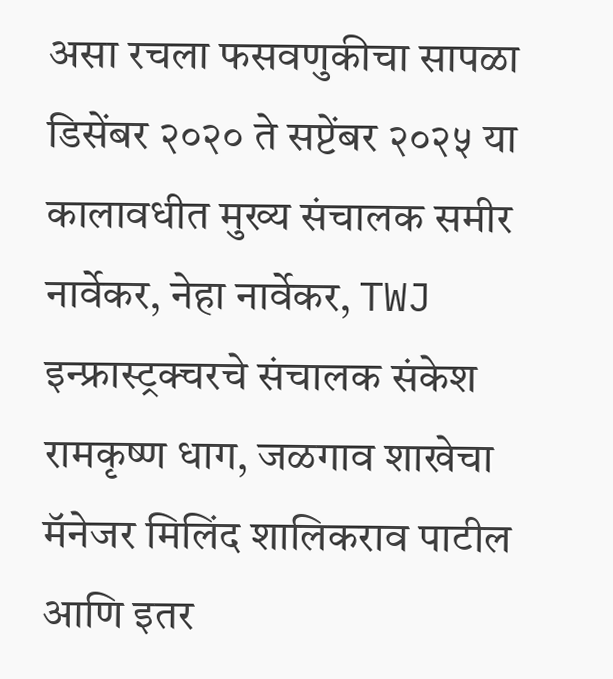असा रचला फसवणुकीचा सापळा
डिसेंबर २०२० ते सप्टेंबर २०२५ या कालावधीत मुख्य संचालक समीर नार्वेकर, नेहा नार्वेकर, TWJ इन्फ्रास्ट्रक्चरचे संचालक संकेश रामकृष्ण धाग, जळगाव शाखेचा मॅनेजर मिलिंद शालिकराव पाटील आणि इतर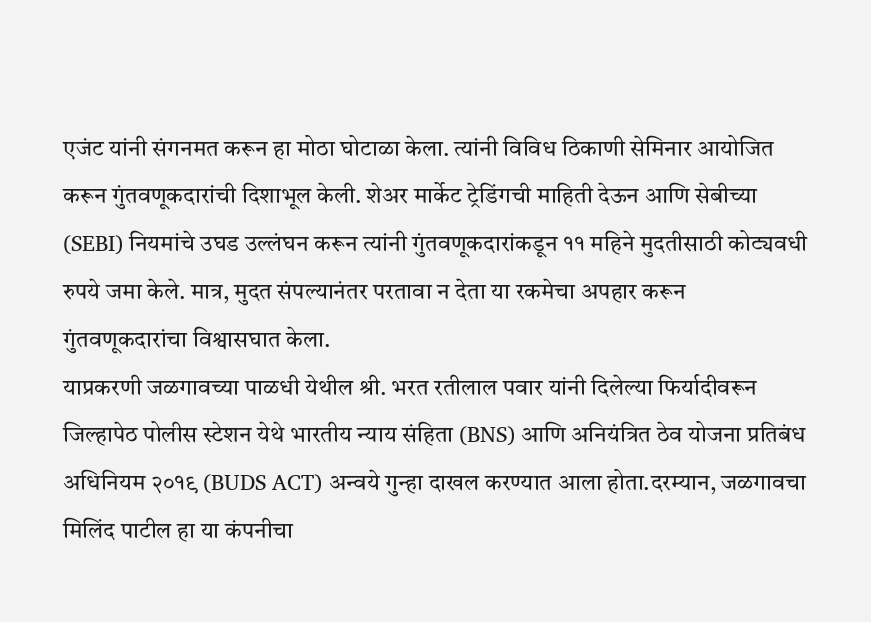एजंट यांनी संगनमत करून हा मोठा घोटाळा केला. त्यांनी विविध ठिकाणी सेमिनार आयोजित करून गुंतवणूकदारांची दिशाभूल केली. शेअर मार्केट ट्रेडिंगची माहिती देऊन आणि सेबीच्या (SEBI) नियमांचे उघड उल्लंघन करून त्यांनी गुंतवणूकदारांकडून ११ महिने मुदतीसाठी कोट्यवधी रुपये जमा केले. मात्र, मुदत संपल्यानंतर परतावा न देता या रकमेचा अपहार करून गुंतवणूकदारांचा विश्वासघात केला.
याप्रकरणी जळगावच्या पाळधी येथील श्री. भरत रतीलाल पवार यांनी दिलेल्या फिर्यादीवरून जिल्हापेठ पोलीस स्टेशन येथे भारतीय न्याय संहिता (BNS) आणि अनियंत्रित ठेव योजना प्रतिबंध अधिनियम २०१९ (BUDS ACT) अन्वये गुन्हा दाखल करण्यात आला होता.दरम्यान, जळगावचा मिलिंद पाटील हा या कंपनीचा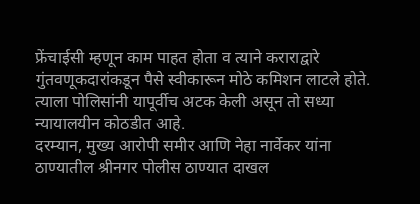फ्रेंचाईसी म्हणून काम पाहत होता व त्याने कराराद्वारे गुंतवणूकदारांकडून पैसे स्वीकारून मोठे कमिशन लाटले होते. त्याला पोलिसांनी यापूर्वीच अटक केली असून तो सध्या न्यायालयीन कोठडीत आहे.
दरम्यान, मुख्य आरोपी समीर आणि नेहा नार्वेकर यांना ठाण्यातील श्रीनगर पोलीस ठाण्यात दाखल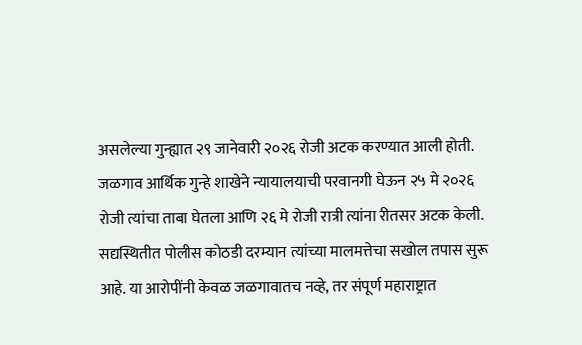असलेल्या गुन्ह्यात २९ जानेवारी २०२६ रोजी अटक करण्यात आली होती. जळगाव आर्थिक गुन्हे शाखेने न्यायालयाची परवानगी घेऊन २५ मे २०२६ रोजी त्यांचा ताबा घेतला आणि २६ मे रोजी रात्री त्यांना रीतसर अटक केली. सद्यस्थितीत पोलीस कोठडी दरम्यान त्यांच्या मालमत्तेचा सखोल तपास सुरू आहे. या आरोपींनी केवळ जळगावातच नव्हे, तर संपूर्ण महाराष्ट्रात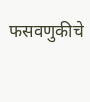फसवणुकीचे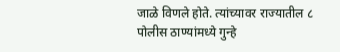जाळे विणले होते. त्यांच्यावर राज्यातील ८ पोलीस ठाण्यांमध्ये गुन्हे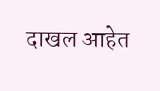दाखल आहेत